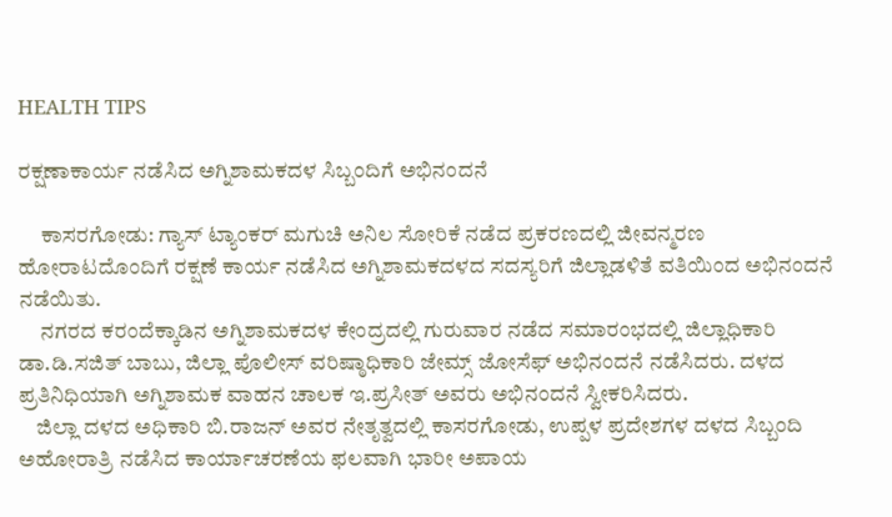HEALTH TIPS

ರಕ್ಷಣಾಕಾರ್ಯ ನಡೆಸಿದ ಅಗ್ನಿಶಾಮಕದಳ ಸಿಬ್ಬಂದಿಗೆ ಅಭಿನಂದನೆ

     ಕಾಸರಗೋಡು: ಗ್ಯಾಸ್ ಟ್ಯಾಂಕರ್ ಮಗುಚಿ ಅನಿಲ ಸೋರಿಕೆ ನಡೆದ ಪ್ರಕರಣದಲ್ಲಿ ಜೀವನ್ಮರಣ ಹೋರಾಟದೊಂದಿಗೆ ರಕ್ಷಣೆ ಕಾರ್ಯ ನಡೆಸಿದ ಅಗ್ನಿಶಾಮಕದಳದ ಸದಸ್ಯರಿಗೆ ಜಿಲ್ಲಾಡಳಿತೆ ವತಿಯಿಂದ ಅಭಿನಂದನೆ ನಡೆಯಿತು.
     ನಗರದ ಕರಂದೆಕ್ಕಾಡಿನ ಅಗ್ನಿಶಾಮಕದಳ ಕೇಂದ್ರದಲ್ಲಿ ಗುರುವಾರ ನಡೆದ ಸಮಾರಂಭದಲ್ಲಿ ಜಿಲ್ಲಾಧಿಕಾರಿ ಡಾ.ಡಿ.ಸಜಿತ್ ಬಾಬು, ಜಿಲ್ಲಾ ಪೊಲೀಸ್ ವರಿಷ್ಠಾಧಿಕಾರಿ ಜೇಮ್ಸ್ ಜೋಸೆಫ್ ಅಭಿನಂದನೆ ನಡೆಸಿದರು. ದಳದ ಪ್ರತಿನಿಧಿಯಾಗಿ ಅಗ್ನಿಶಾಮಕ ವಾಹನ ಚಾಲಕ ಇ.ಪ್ರಸೀತ್ ಅವರು ಅಭಿನಂದನೆ ಸ್ವೀಕರಿಸಿದರು.
    ಜಿಲ್ಲಾ ದಳದ ಅಧಿಕಾರಿ ಬಿ.ರಾಜನ್ ಅವರ ನೇತೃತ್ವದಲ್ಲಿ ಕಾಸರಗೋಡು, ಉಪ್ಪಳ ಪ್ರದೇಶಗಳ ದಳದ ಸಿಬ್ಬಂದಿ ಅಹೋರಾತ್ರಿ ನಡೆಸಿದ ಕಾರ್ಯಾಚರಣೆಯ ಫಲವಾಗಿ ಭಾರೀ ಅಪಾಯ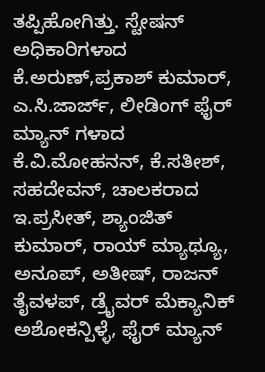ತಪ್ಪಿಹೋಗಿತ್ತು. ಸ್ಟೇಷನ್ ಅಧಿಕಾರಿಗಳಾದ ಕೆ.ಅರುಣ್,ಪ್ರಕಾಶ್ ಕುಮಾರ್, ಎ.ಸಿ.ಜಾರ್ಜ್, ಲೀಡಿಂಗ್ ಫೈರ್ ಮ್ಯಾನ್ ಗಳಾದ ಕೆ.ವಿ.ಮೋಹನನ್, ಕೆ.ಸತೀಶ್, ಸಹದೇವನ್, ಚಾಲಕರಾದ ಇ.ಪ್ರಸೀತ್, ಶ್ಯಾಂಜಿತ್ ಕುಮಾರ್, ರಾಯ್ ಮ್ಯಾಥ್ಯೂ, ಅನೂಪ್, ಅತೀಷ್, ರಾಜನ್ ತೈವಳಪ್, ಡ್ರೈವರ್ ಮೆಕ್ಯಾನಿಕ್ ಅಶೋಕನ್ಪಿಳ್ಳೆ, ಫೈರ್ ಮ್ಯಾನ್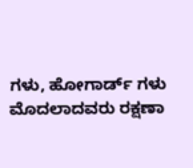ಗಳು, ಹೋಗಾರ್ಡ್ ಗಳು ಮೊದಲಾದವರು ರಕ್ಷಣಾ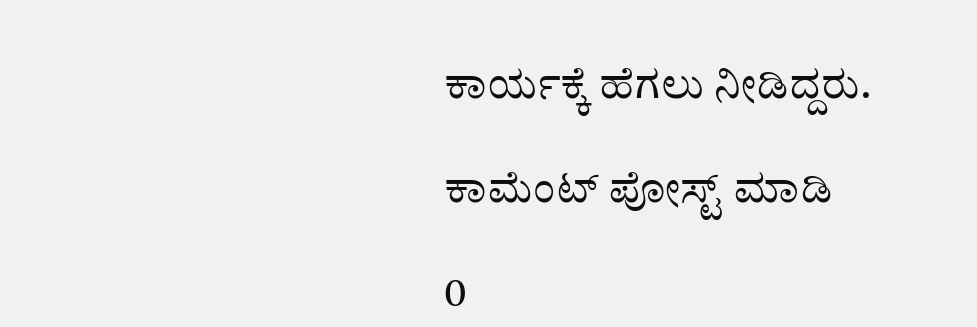ಕಾರ್ಯಕ್ಕೆ ಹೆಗಲು ನೀಡಿದ್ದರು.

ಕಾಮೆಂಟ್‌‌ ಪೋಸ್ಟ್‌ ಮಾಡಿ

0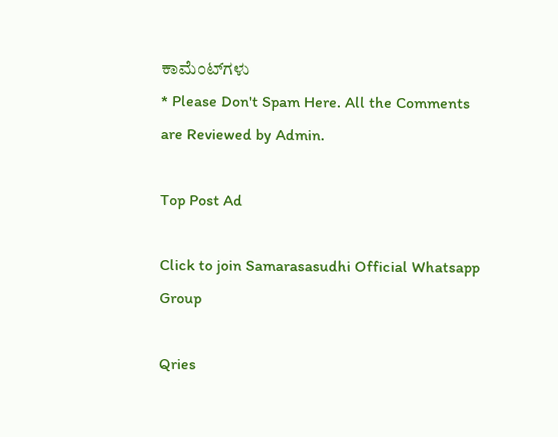ಕಾಮೆಂಟ್‌ಗಳು
* Please Don't Spam Here. All the Comments are Reviewed by Admin.

Top Post Ad

Click to join Samarasasudhi Official Whatsapp Group

Qries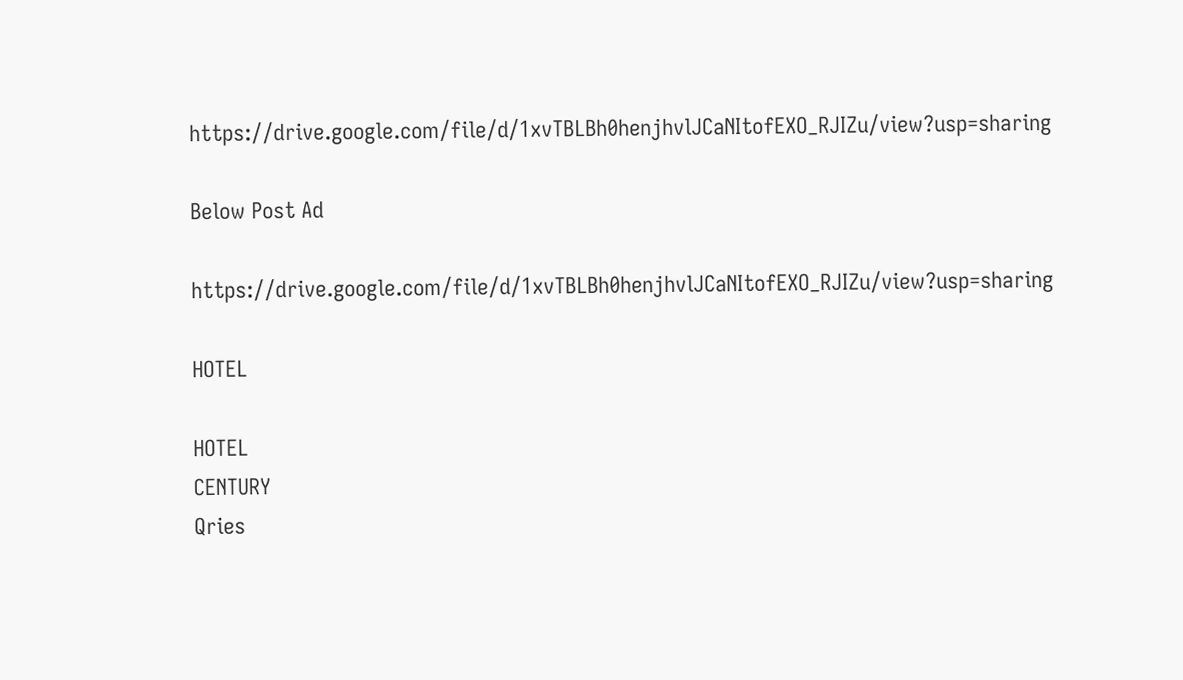https://drive.google.com/file/d/1xvTBLBh0henjhvlJCaNItofEXO_RJIZu/view?usp=sharing

Below Post Ad

https://drive.google.com/file/d/1xvTBLBh0henjhvlJCaNItofEXO_RJIZu/view?usp=sharing

HOTEL

HOTEL
CENTURY
Qries